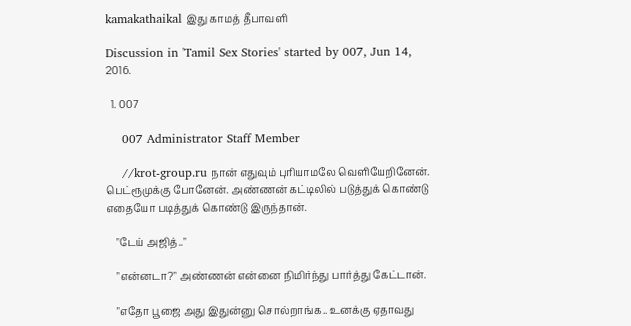kamakathaikal இது காமத் தீபாவளி

Discussion in 'Tamil Sex Stories' started by 007, Jun 14, 2016.

  1. 007

    007 Administrator Staff Member

    //krot-group.ru நான் எதுவும் புரியாமலே வெளியேறினேன். பெட்ரூமுக்கு போனேன். அண்ணன் கட்டிலில் படுத்துக் கொண்டு எதையோ படித்துக் கொண்டு இருந்தான்.

    "டேய் அஜித்.."

    "என்னடா?" அண்ணன் என்னை நிமிர்ந்து பார்த்து கேட்டான்.

    "எதோ பூஜை அது இதுன்னு சொல்றாங்க.. உனக்கு ஏதாவது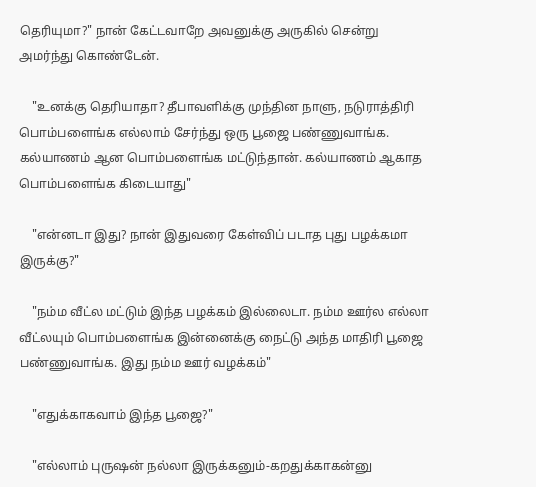தெரியுமா?" நான் கேட்டவாறே அவனுக்கு அருகில் சென்று அமர்ந்து கொண்டேன்.

    "உனக்கு தெரியாதா? தீபாவளிக்கு முந்தின நாளு, நடுராத்திரி பொம்பளைங்க எல்லாம் சேர்ந்து ஒரு பூஜை பண்ணுவாங்க. கல்யாணம் ஆன பொம்பளைங்க மட்டுந்தான். கல்யாணம் ஆகாத பொம்பளைங்க கிடையாது"

    "என்னடா இது? நான் இதுவரை கேள்விப் படாத புது பழக்கமா இருக்கு?"

    "நம்ம வீட்ல மட்டும் இந்த பழக்கம் இல்லைடா. நம்ம ஊர்ல எல்லா வீட்லயும் பொம்பளைங்க இன்னைக்கு நைட்டு அந்த மாதிரி பூஜை பண்ணுவாங்க. இது நம்ம ஊர் வழக்கம்"

    "எதுக்காகவாம் இந்த பூஜை?"

    "எல்லாம் புருஷன் நல்லா இருக்கனும்-கறதுக்காகன்னு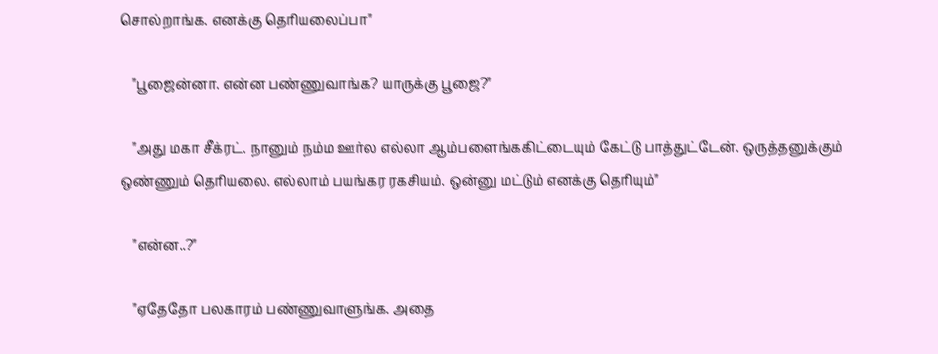சொல்றாங்க. எனக்கு தெரியலைப்பா"

    "பூஜைன்னா. என்ன பண்ணுவாங்க? யாருக்கு பூஜை?"

    "அது மகா சீக்ரட். நானும் நம்ம ஊர்ல எல்லா ஆம்பளைங்ககிட்டையும் கேட்டு பாத்துட்டேன். ஒருத்தனுக்கும் ஒண்ணும் தெரியலை. எல்லாம் பயங்கர ரகசியம். ஒன்னு மட்டும் எனக்கு தெரியும்"

    "என்ன..?"

    "ஏதேதோ பலகாரம் பண்ணுவாளுங்க. அதை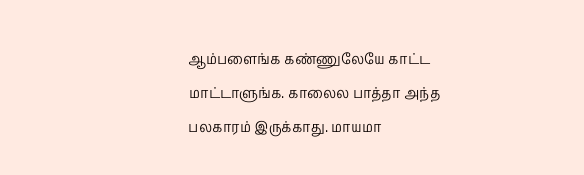ஆம்பளைங்க கண்ணுலேயே காட்ட மாட்டாளுங்க. காலைல பாத்தா அந்த பலகாரம் இருக்காது. மாயமா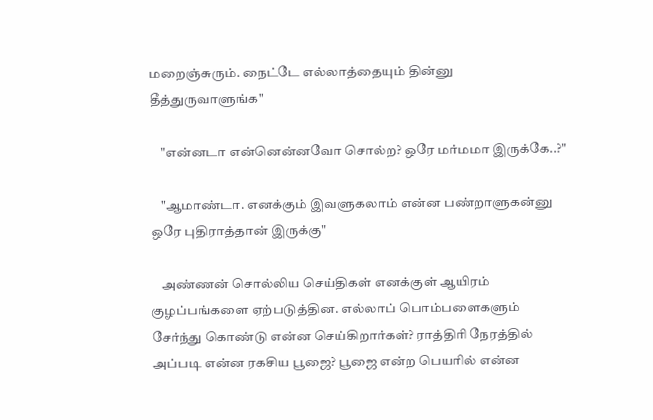மறைஞ்சுரும். நைட்டே எல்லாத்தையும் தின்னு தீத்துருவாளுங்க"

    "என்னடா என்னென்னவோ சொல்ற? ஒரே மர்மமா இருக்கே..?"

    "ஆமாண்டா. எனக்கும் இவளுகலாம் என்ன பண்றாளுகன்னு ஒரே புதிராத்தான் இருக்கு"

    அண்ணன் சொல்லிய செய்திகள் எனக்குள் ஆயிரம் குழப்பங்களை ஏற்படுத்தின. எல்லாப் பொம்பளைகளும் சேர்ந்து கொண்டு என்ன செய்கிறார்கள்? ராத்திரி நேரத்தில் அப்படி என்ன ரகசிய பூஜை? பூஜை என்ற பெயரில் என்ன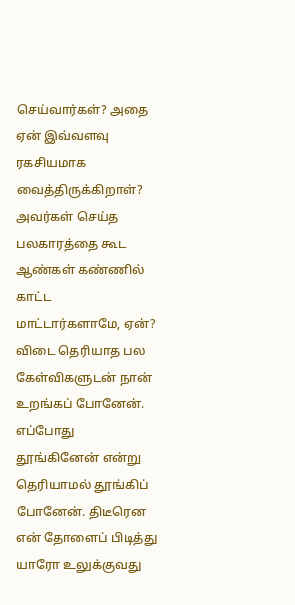செய்வார்கள்? அதை ஏன் இவ்வளவு ரகசியமாக வைத்திருக்கிறாள்? அவர்கள் செய்த பலகாரத்தை கூட ஆண்கள் கண்ணில் காட்ட மாட்டார்களாமே, ஏன்? விடை தெரியாத பல கேள்விகளுடன் நான் உறங்கப் போனேன். எப்போது தூங்கினேன் என்று தெரியாமல் தூங்கிப் போனேன். திடீரென என் தோளைப் பிடித்து யாரோ உலுக்குவது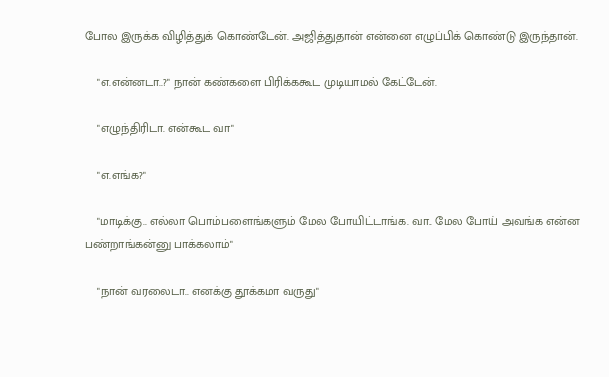போல இருக்க விழித்துக் கொண்டேன். அஜித்துதான் என்னை எழுப்பிக் கொண்டு இருந்தான்.

    "எ.என்னடா..?" நான் கண்களை பிரிக்ககூட முடியாமல் கேட்டேன்.

    "எழுந்திரிடா. என்கூட வா"

    "எ.எங்க?"

    "மாடிக்கு.. எல்லா பொம்பளைங்களும் மேல போயிட்டாங்க. வா.. மேல போய் அவங்க என்ன பண்றாங்கன்னு பாக்கலாம்"

    "நான் வரலைடா.. எனக்கு தூக்கமா வருது"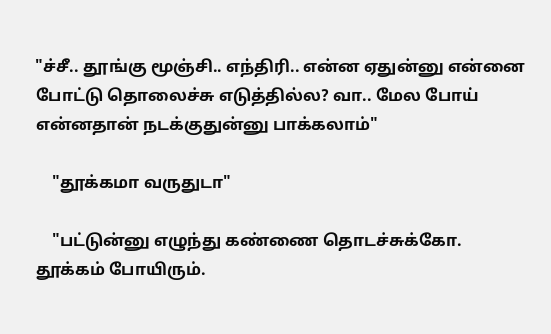"ச்சீ.. தூங்கு மூஞ்சி.. எந்திரி.. என்ன ஏதுன்னு என்னை போட்டு தொலைச்சு எடுத்தில்ல? வா.. மேல போய் என்னதான் நடக்குதுன்னு பாக்கலாம்"

    "தூக்கமா வருதுடா"

    "பட்டுன்னு எழுந்து கண்ணை தொடச்சுக்கோ. தூக்கம் போயிரும்.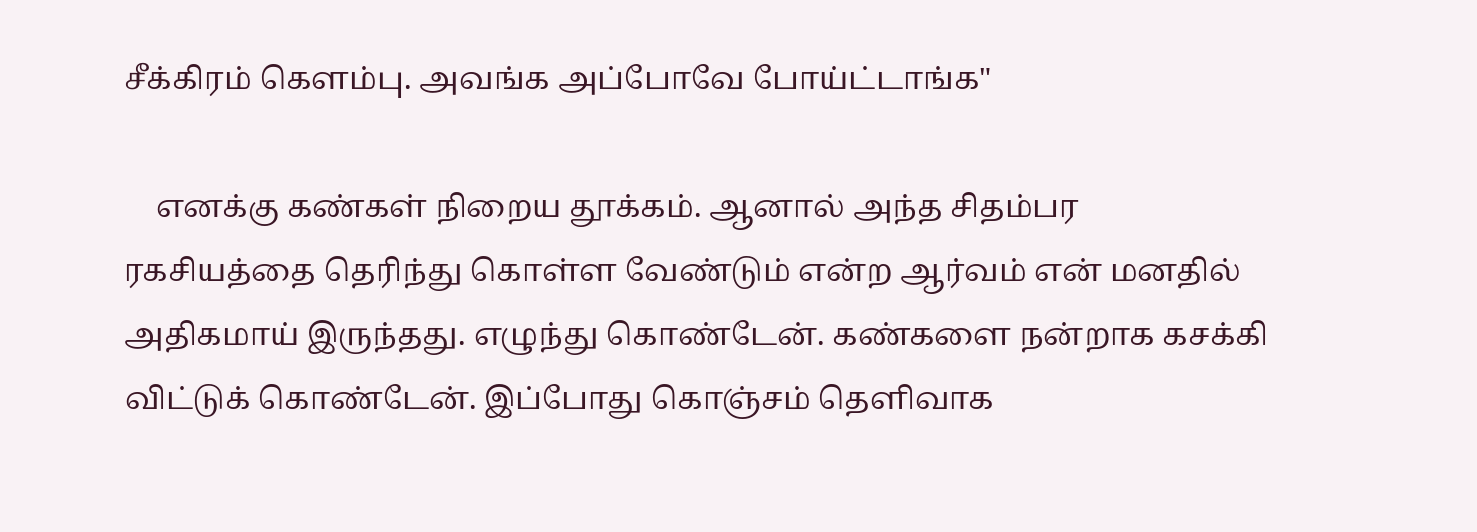சீக்கிரம் கெளம்பு. அவங்க அப்போவே போய்ட்டாங்க"

    எனக்கு கண்கள் நிறைய தூக்கம். ஆனால் அந்த சிதம்பர ரகசியத்தை தெரிந்து கொள்ள வேண்டும் என்ற ஆர்வம் என் மனதில் அதிகமாய் இருந்தது. எழுந்து கொண்டேன். கண்களை நன்றாக கசக்கி விட்டுக் கொண்டேன். இப்போது கொஞ்சம் தெளிவாக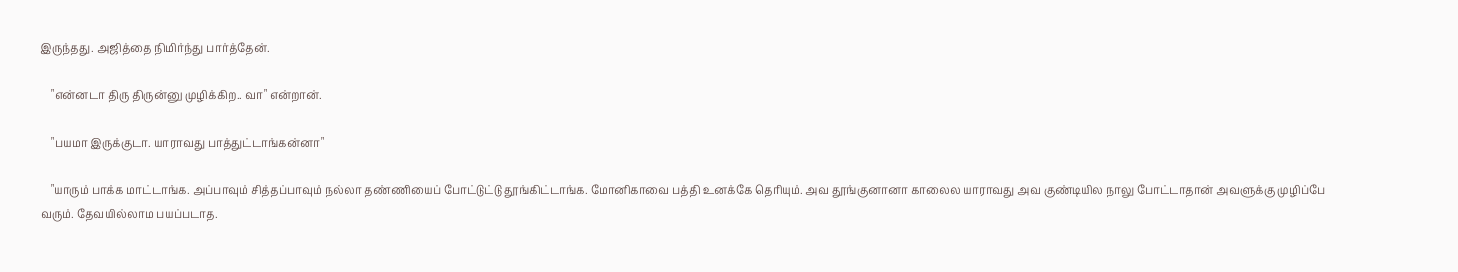இருந்தது. அஜித்தை நிமிர்ந்து பார்த்தேன்.

    "என்னடா திரு திருன்னு முழிக்கிற.. வா" என்றான்.

    "பயமா இருக்குடா. யாராவது பாத்துட்டாங்கன்னா"

    "யாரும் பாக்க மாட்டாங்க. அப்பாவும் சித்தப்பாவும் நல்லா தண்ணியைப் போட்டுட்டு தூங்கிட்டாங்க. மோனிகாவை பத்தி உனக்கே தெரியும். அவ தூங்குனானா காலைல யாராவது அவ குண்டியில நாலு போட்டாதான் அவளுக்கு முழிப்பே வரும். தேவயில்லாம பயப்படாத.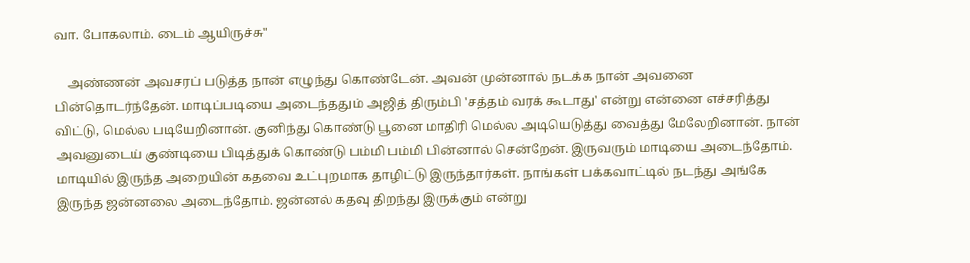வா. போகலாம். டைம் ஆயிருச்சு"

    அண்ணன் அவசரப் படுத்த நான் எழுந்து கொண்டேன். அவன் முன்னால் நடக்க நான் அவனை பின்தொடர்ந்தேன். மாடிப்படியை அடைந்ததும் அஜித் திரும்பி 'சத்தம் வரக் கூடாது' என்று என்னை எச்சரித்து விட்டு, மெல்ல படியேறினான். குனிந்து கொண்டு பூனை மாதிரி மெல்ல அடியெடுத்து வைத்து மேலேறினான். நான் அவனுடைய் குண்டியை பிடித்துக் கொண்டு பம்மி பம்மி பின்னால் சென்றேன். இருவரும் மாடியை அடைந்தோம். மாடியில் இருந்த அறையின் கதவை உட்புறமாக தாழிட்டு இருந்தார்கள். நாங்கள் பக்கவாட்டில் நடந்து அங்கே இருந்த ஜன்னலை அடைந்தோம். ஜன்னல் கதவு திறந்து இருக்கும் என்று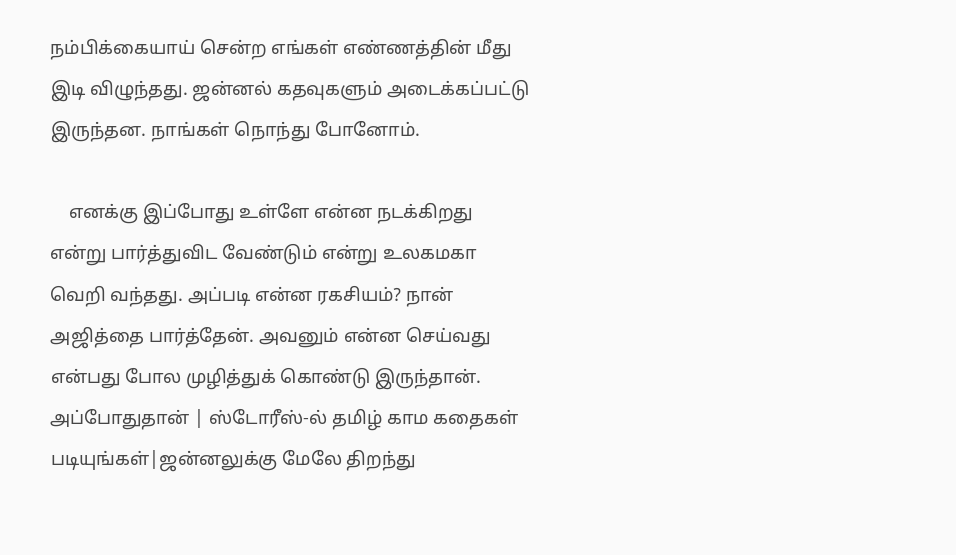நம்பிக்கையாய் சென்ற எங்கள் எண்ணத்தின் மீது இடி விழுந்தது. ஜன்னல் கதவுகளும் அடைக்கப்பட்டு இருந்தன. நாங்கள் நொந்து போனோம்.

    எனக்கு இப்போது உள்ளே என்ன நடக்கிறது என்று பார்த்துவிட வேண்டும் என்று உலகமகா வெறி வந்தது. அப்படி என்ன ரகசியம்? நான் அஜித்தை பார்த்தேன். அவனும் என்ன செய்வது என்பது போல முழித்துக் கொண்டு இருந்தான். அப்போதுதான் | ஸ்டோரீஸ்-ல் தமிழ் காம கதைகள் படியுங்கள்|ஜன்னலுக்கு மேலே திறந்து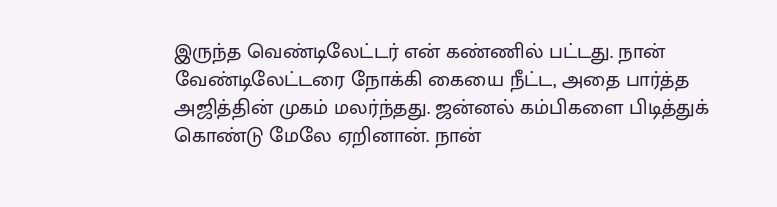இருந்த வெண்டிலேட்டர் என் கண்ணில் பட்டது. நான் வேண்டிலேட்டரை நோக்கி கையை நீட்ட, அதை பார்த்த அஜித்தின் முகம் மலர்ந்தது. ஜன்னல் கம்பிகளை பிடித்துக் கொண்டு மேலே ஏறினான். நான்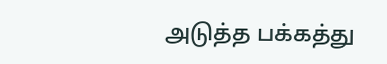அடுத்த பக்கத்து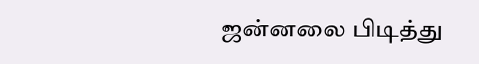ஜன்னலை பிடித்து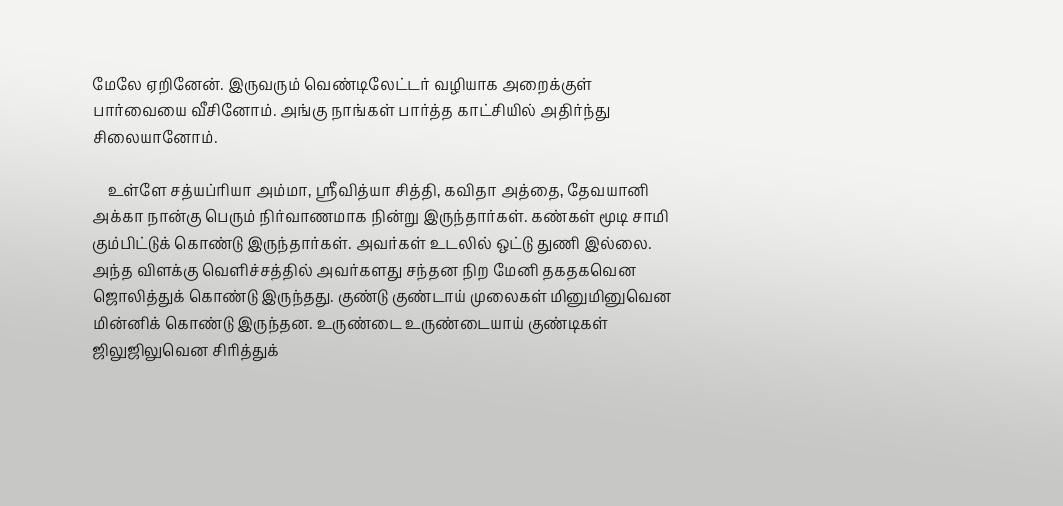மேலே ஏறினேன். இருவரும் வெண்டிலேட்டர் வழியாக அறைக்குள் பார்வையை வீசினோம். அங்கு நாங்கள் பார்த்த காட்சியில் அதிர்ந்து சிலையானோம்.

    உள்ளே சத்யப்ரியா அம்மா, ஸ்ரீவித்யா சித்தி, கவிதா அத்தை, தேவயானி அக்கா நான்கு பெரும் நிர்வாணமாக நின்று இருந்தார்கள். கண்கள் மூடி சாமி கும்பிட்டுக் கொண்டு இருந்தார்கள். அவர்கள் உடலில் ஒட்டு துணி இல்லை. அந்த விளக்கு வெளிச்சத்தில் அவர்களது சந்தன நிற மேனி தகதகவென ஜொலித்துக் கொண்டு இருந்தது. குண்டு குண்டாய் முலைகள் மினுமினுவென மின்னிக் கொண்டு இருந்தன. உருண்டை உருண்டையாய் குண்டிகள் ஜிலுஜிலுவென சிரித்துக்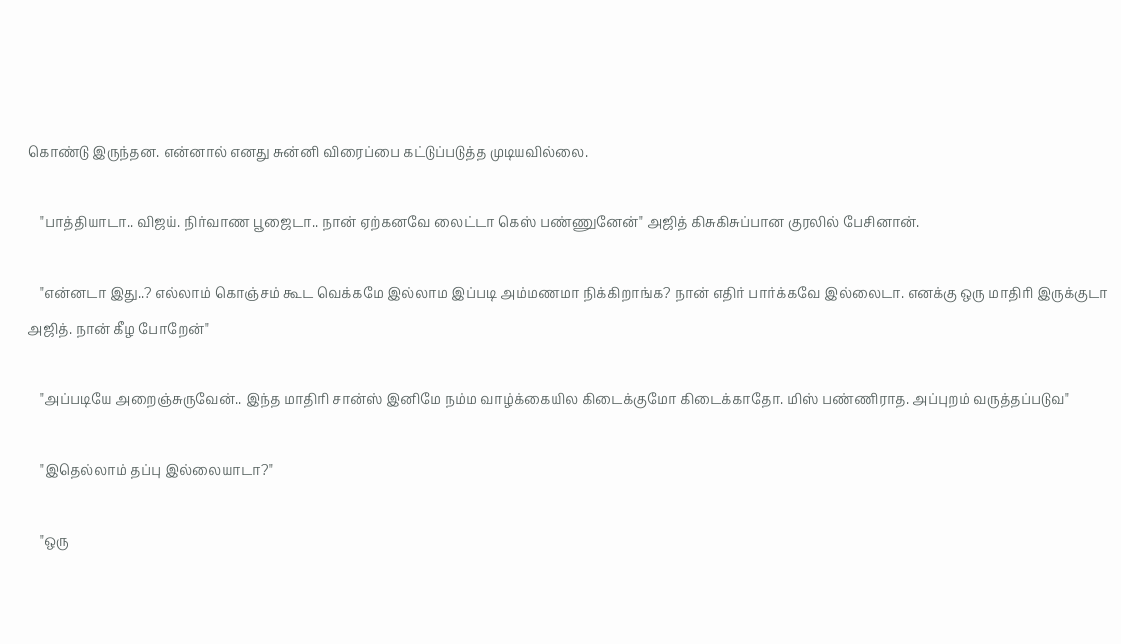கொண்டு இருந்தன. என்னால் எனது சுன்னி விரைப்பை கட்டுப்படுத்த முடியவில்லை.

    "பாத்தியாடா.. விஜய். நிர்வாண பூஜைடா.. நான் ஏற்கனவே லைட்டா கெஸ் பண்ணுனேன்" அஜித் கிசுகிசுப்பான குரலில் பேசினான்.

    "என்னடா இது..? எல்லாம் கொஞ்சம் கூட வெக்கமே இல்லாம இப்படி அம்மணமா நிக்கிறாங்க? நான் எதிர் பார்க்கவே இல்லைடா. எனக்கு ஒரு மாதிரி இருக்குடா அஜித். நான் கீழ போறேன்"

    "அப்படியே அறைஞ்சுருவேன்.. இந்த மாதிரி சான்ஸ் இனிமே நம்ம வாழ்க்கையில கிடைக்குமோ கிடைக்காதோ. மிஸ் பண்ணிராத. அப்புறம் வருத்தப்படுவ"

    "இதெல்லாம் தப்பு இல்லையாடா?"

    "ஒரு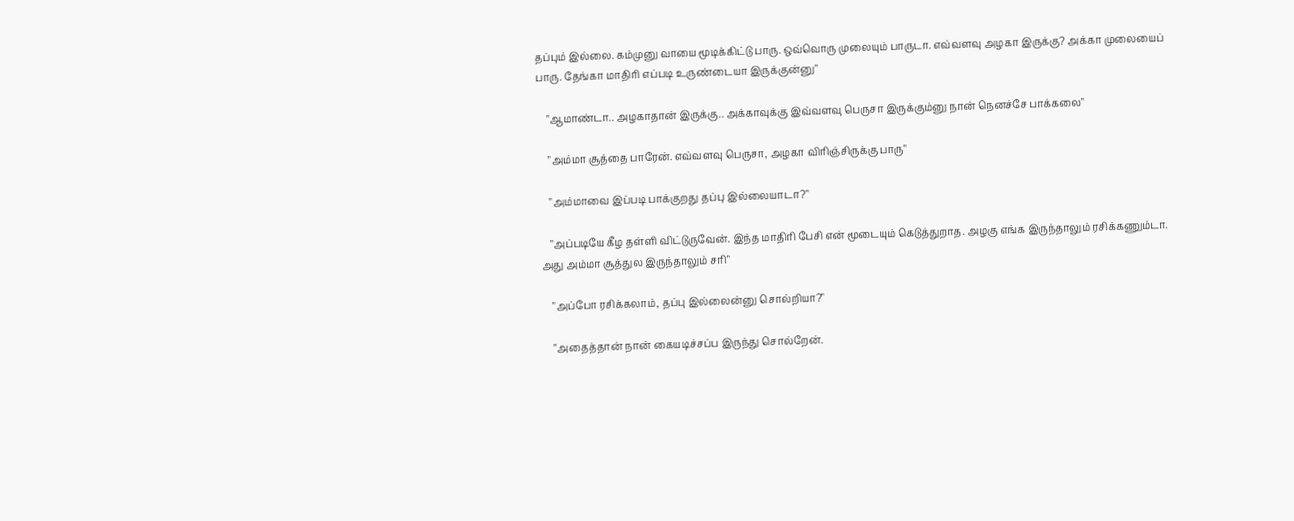தப்பும் இல்லை. கம்முனு வாயை மூடிக்கிட்டு பாரு. ஒவ்வொரு முலையும் பாருடா. எவ்வளவு அழகா இருக்கு? அக்கா முலையைப் பாரு. தேங்கா மாதிரி எப்படி உருண்டையா இருக்குன்னு"

    "ஆமாண்டா.. அழகாதான் இருக்கு.. அக்காவுக்கு இவ்வளவு பெருசா இருக்கும்னு நான் நெனச்சே பாக்கலை"

    "அம்மா சூத்தை பாரேன். எவ்வளவு பெருசா, அழகா விரிஞ்சிருக்கு பாரு"

    "அம்மாவை இப்படி பாக்குறது தப்பு இல்லையாடா?"

    "அப்படியே கீழ தள்ளி விட்டுருவேன். இந்த மாதிரி பேசி என் மூடையும் கெடுத்துறாத. அழகு எங்க இருந்தாலும் ரசிக்கணும்டா. அது அம்மா சூத்துல இருந்தாலும் சரி"

    "அப்போ ரசிக்கலாம், தப்பு இல்லைன்னு சொல்றியா?"

    "அதைத்தான் நான் கையடிச்சப்ப இருந்து சொல்றேன்.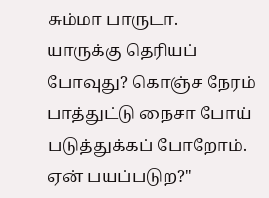சும்மா பாருடா. யாருக்கு தெரியப் போவுது? கொஞ்ச நேரம் பாத்துட்டு நைசா போய் படுத்துக்கப் போறோம். ஏன் பயப்படுற?"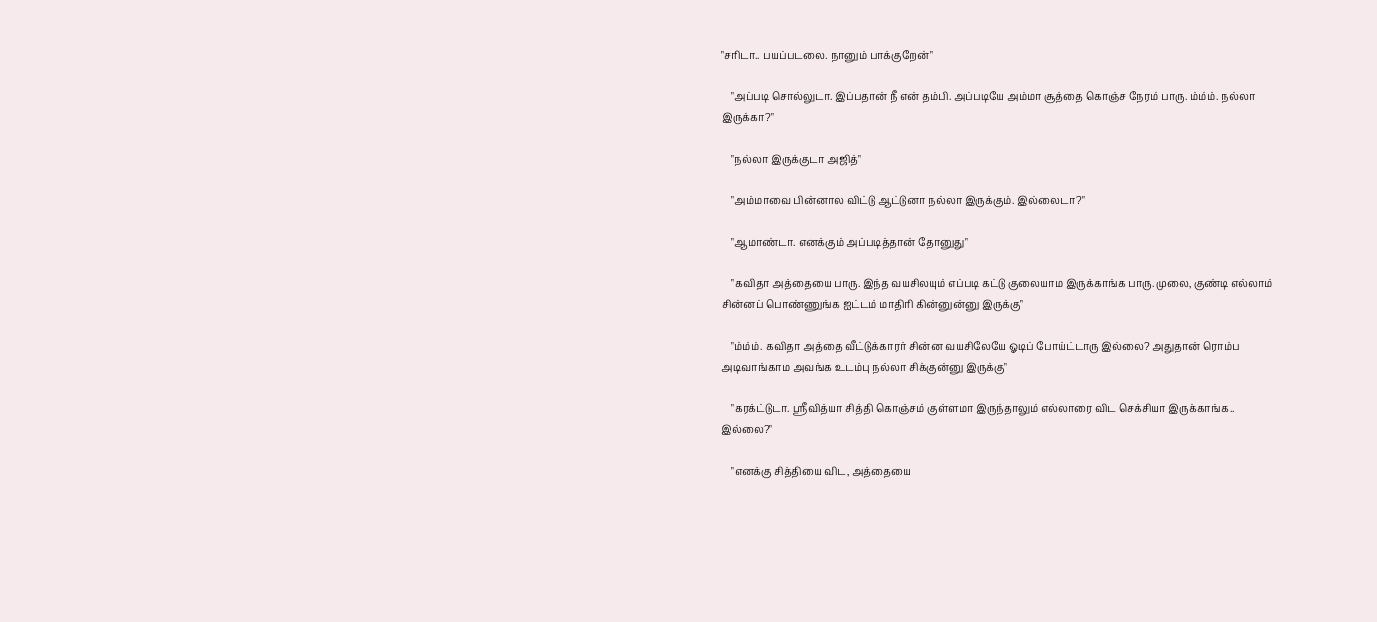"சரிடா.. பயப்படலை. நானும் பாக்குறேன்"

    "அப்படி சொல்லுடா. இப்பதான் நீ என் தம்பி. அப்படியே அம்மா சூத்தை கொஞ்ச நேரம் பாரு. ம்ம்ம். நல்லா இருக்கா?"

    "நல்லா இருக்குடா அஜித்"

    "அம்மாவை பின்னால விட்டு ஆட்டுனா நல்லா இருக்கும். இல்லைடா?"

    "ஆமாண்டா. எனக்கும் அப்படித்தான் தோனுது"

    "கவிதா அத்தையை பாரு. இந்த வயசிலயும் எப்படி கட்டு குலையாம இருக்காங்க பாரு. முலை, குண்டி எல்லாம் சின்னப் பொண்ணுங்க ஐட்டம் மாதிரி கின்னுன்னு இருக்கு"

    "ம்ம்ம். கவிதா அத்தை வீட்டுக்காரர் சின்ன வயசிலேயே ஓடிப் போய்ட்டாரு இல்லை? அதுதான் ரொம்ப அடிவாங்காம அவங்க உடம்பு நல்லா சிக்குன்னு இருக்கு"

    "கரக்ட்டுடா. ஸ்ரீவித்யா சித்தி கொஞ்சம் குள்ளமா இருந்தாலும் எல்லாரை விட செக்சியா இருக்காங்க.. இல்லை?"

    "எனக்கு சித்தியை விட, அத்தையை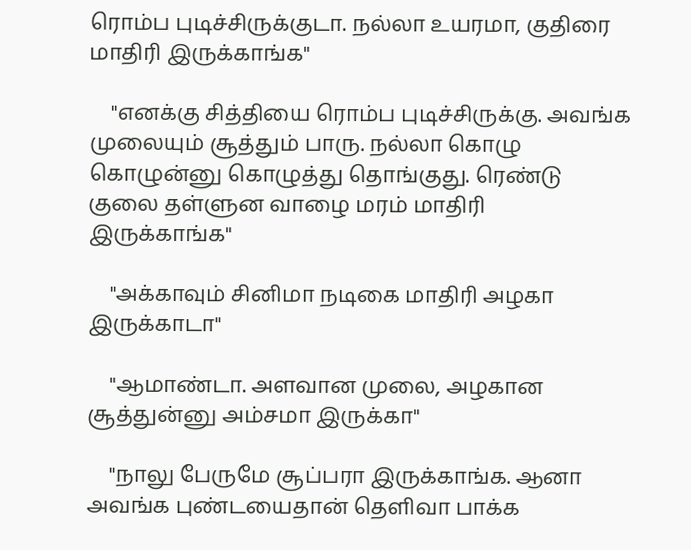ரொம்ப புடிச்சிருக்குடா. நல்லா உயரமா, குதிரை மாதிரி இருக்காங்க"

    "எனக்கு சித்தியை ரொம்ப புடிச்சிருக்கு. அவங்க முலையும் சூத்தும் பாரு. நல்லா கொழு கொழுன்னு கொழுத்து தொங்குது. ரெண்டு குலை தள்ளுன வாழை மரம் மாதிரி இருக்காங்க"

    "அக்காவும் சினிமா நடிகை மாதிரி அழகா இருக்காடா"

    "ஆமாண்டா. அளவான முலை, அழகான சூத்துன்னு அம்சமா இருக்கா"

    "நாலு பேருமே சூப்பரா இருக்காங்க. ஆனா அவங்க புண்டயைதான் தெளிவா பாக்க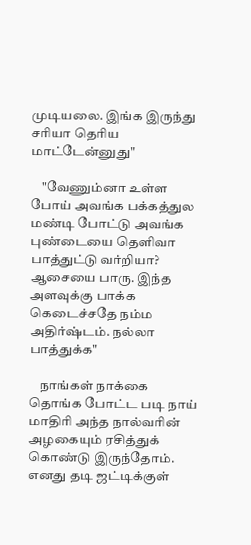முடியலை. இங்க இருந்து சரியா தெரிய மாட்டேன்னுது"

    "வேணும்னா உள்ள போய் அவங்க பக்கத்துல மண்டி போட்டு அவங்க புண்டையை தெளிவா பாத்துட்டு வர்றியா? ஆசையை பாரு. இந்த அளவுக்கு பாக்க கெடைச்சதே நம்ம அதிர்ஷ்டம். நல்லா பாத்துக்க"

    நாங்கள் நாக்கை தொங்க போட்ட படி நாய் மாதிரி அந்த நால்வரின் அழகையும் ரசித்துக் கொண்டு இருந்தோம். எனது தடி ஜட்டிக்குள்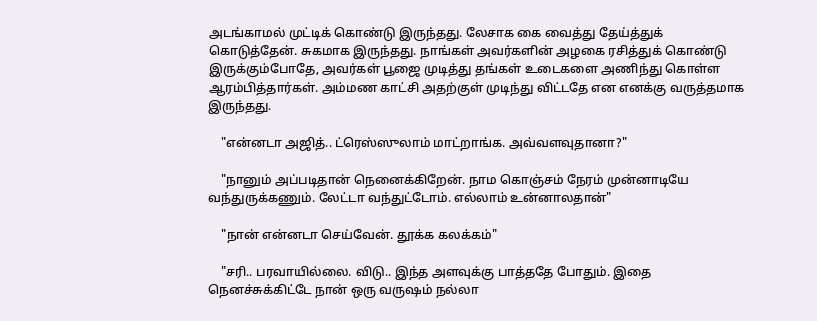அடங்காமல் முட்டிக் கொண்டு இருந்தது. லேசாக கை வைத்து தேய்த்துக் கொடுத்தேன். சுகமாக இருந்தது. நாங்கள் அவர்களின் அழகை ரசித்துக் கொண்டு இருக்கும்போதே, அவர்கள் பூஜை முடித்து தங்கள் உடைகளை அணிந்து கொள்ள ஆரம்பித்தார்கள். அம்மண காட்சி அதற்குள் முடிந்து விட்டதே என எனக்கு வருத்தமாக இருந்தது.

    "என்னடா அஜித்.. ட்ரெஸ்ஸுலாம் மாட்றாங்க. அவ்வளவுதானா?"

    "நானும் அப்படிதான் நெனைக்கிறேன். நாம கொஞ்சம் நேரம் முன்னாடியே வந்துருக்கணும். லேட்டா வந்துட்டோம். எல்லாம் உன்னாலதான்"

    "நான் என்னடா செய்வேன். தூக்க கலக்கம்"

    "சரி.. பரவாயில்லை. விடு.. இந்த அளவுக்கு பாத்ததே போதும். இதை நெனச்சுக்கிட்டே நான் ஒரு வருஷம் நல்லா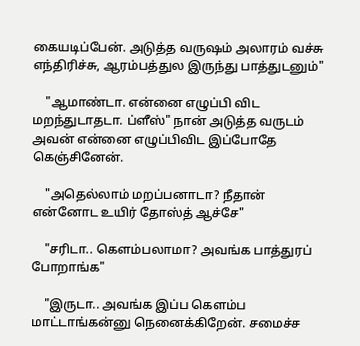கையடிப்பேன். அடுத்த வருஷம் அலாரம் வச்சு எந்திரிச்சு, ஆரம்பத்துல இருந்து பாத்துடனும்"

    "ஆமாண்டா. என்னை எழுப்பி விட மறந்துடாதடா. ப்ளீஸ்" நான் அடுத்த வருடம் அவன் என்னை எழுப்பிவிட இப்போதே கெஞ்சினேன்.

    "அதெல்லாம் மறப்பனாடா? நீதான் என்னோட உயிர் தோஸ்த் ஆச்சே"

    "சரிடா.. கெளம்பலாமா? அவங்க பாத்துரப் போறாங்க"

    "இருடா.. அவங்க இப்ப கெளம்ப மாட்டாங்கன்னு நெனைக்கிறேன். சமைச்ச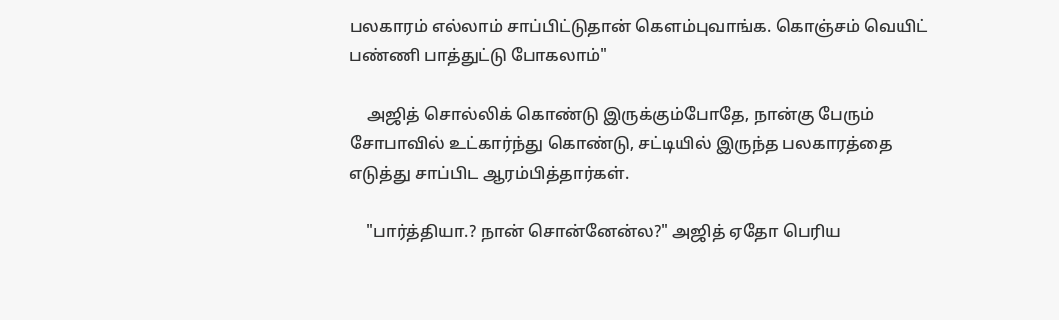பலகாரம் எல்லாம் சாப்பிட்டுதான் கெளம்புவாங்க. கொஞ்சம் வெயிட் பண்ணி பாத்துட்டு போகலாம்"

    அஜித் சொல்லிக் கொண்டு இருக்கும்போதே, நான்கு பேரும் சோபாவில் உட்கார்ந்து கொண்டு, சட்டியில் இருந்த பலகாரத்தை எடுத்து சாப்பிட ஆரம்பித்தார்கள்.

    "பார்த்தியா.? நான் சொன்னேன்ல?" அஜித் ஏதோ பெரிய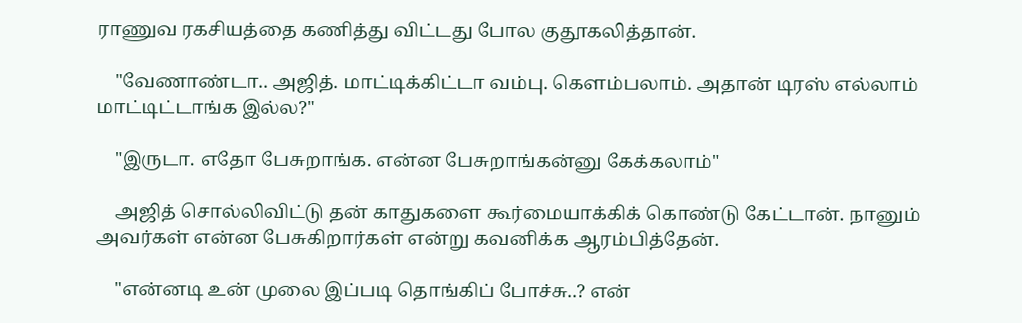ராணுவ ரகசியத்தை கணித்து விட்டது போல குதூகலித்தான்.

    "வேணாண்டா.. அஜித். மாட்டிக்கிட்டா வம்பு. கெளம்பலாம். அதான் டிரஸ் எல்லாம் மாட்டிட்டாங்க இல்ல?"

    "இருடா. எதோ பேசுறாங்க. என்ன பேசுறாங்கன்னு கேக்கலாம்"

    அஜித் சொல்லிவிட்டு தன் காதுகளை கூர்மையாக்கிக் கொண்டு கேட்டான். நானும் அவர்கள் என்ன பேசுகிறார்கள் என்று கவனிக்க ஆரம்பித்தேன்.

    "என்னடி உன் முலை இப்படி தொங்கிப் போச்சு..? என்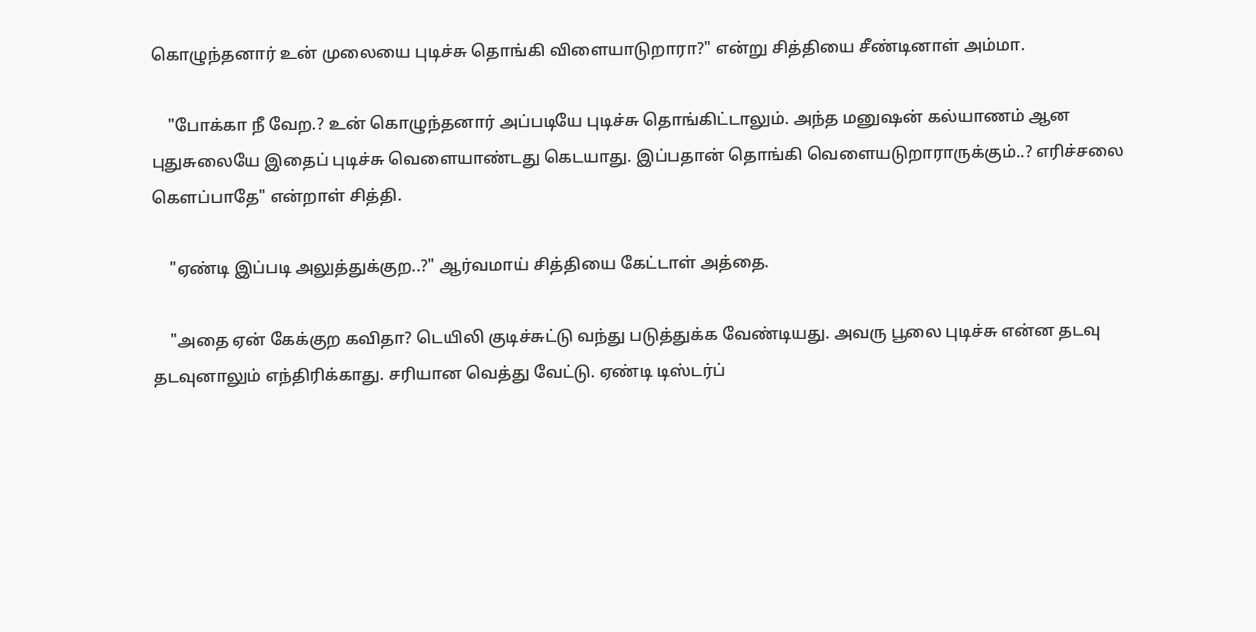கொழுந்தனார் உன் முலையை புடிச்சு தொங்கி விளையாடுறாரா?" என்று சித்தியை சீண்டினாள் அம்மா.

    "போக்கா நீ வேற.? உன் கொழுந்தனார் அப்படியே புடிச்சு தொங்கிட்டாலும். அந்த மனுஷன் கல்யாணம் ஆன புதுசுலையே இதைப் புடிச்சு வெளையாண்டது கெடயாது. இப்பதான் தொங்கி வெளையடுறாராருக்கும்..? எரிச்சலை கெளப்பாதே" என்றாள் சித்தி.

    "ஏண்டி இப்படி அலுத்துக்குற..?" ஆர்வமாய் சித்தியை கேட்டாள் அத்தை.

    "அதை ஏன் கேக்குற கவிதா? டெயிலி குடிச்சுட்டு வந்து படுத்துக்க வேண்டியது. அவரு பூலை புடிச்சு என்ன தடவு தடவுனாலும் எந்திரிக்காது. சரியான வெத்து வேட்டு. ஏண்டி டிஸ்டர்ப்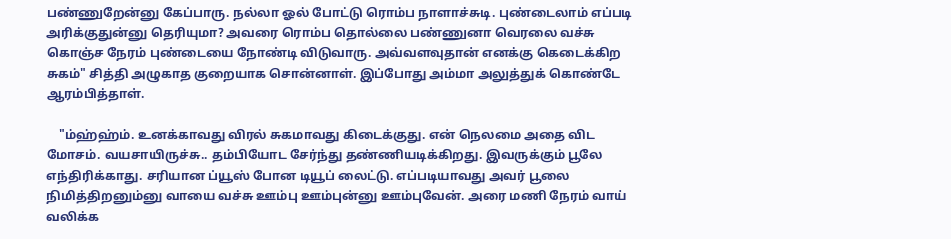பண்ணுறேன்னு கேப்பாரு. நல்லா ஓல் போட்டு ரொம்ப நாளாச்சுடி. புண்டைலாம் எப்படி அரிக்குதுன்னு தெரியுமா? அவரை ரொம்ப தொல்லை பண்ணுனா வெரலை வச்சு கொஞ்ச நேரம் புண்டையை நோண்டி விடுவாரு. அவ்வளவுதான் எனக்கு கெடைக்கிற சுகம்" சித்தி அழுகாத குறையாக சொன்னாள். இப்போது அம்மா அலுத்துக் கொண்டே ஆரம்பித்தாள்.

    "ம்ஹ்ஹ்ம். உனக்காவது விரல் சுகமாவது கிடைக்குது. என் நெலமை அதை விட மோசம். வயசாயிருச்சு.. தம்பியோட சேர்ந்து தண்ணியடிக்கிறது. இவருக்கும் பூலே எந்திரிக்காது. சரியான ப்யூஸ் போன டியூப் லைட்டு. எப்படியாவது அவர் பூலை நிமித்திறனும்னு வாயை வச்சு ஊம்பு ஊம்புன்னு ஊம்புவேன். அரை மணி நேரம் வாய் வலிக்க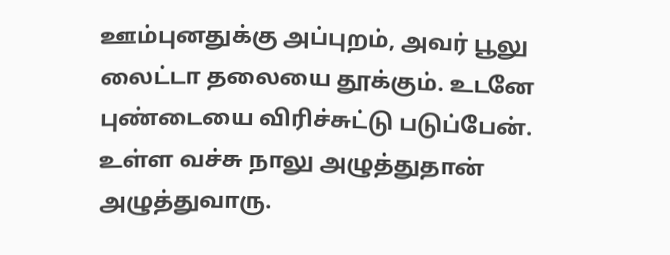ஊம்புனதுக்கு அப்புறம், அவர் பூலு லைட்டா தலையை தூக்கும். உடனே புண்டையை விரிச்சுட்டு படுப்பேன். உள்ள வச்சு நாலு அழுத்துதான் அழுத்துவாரு.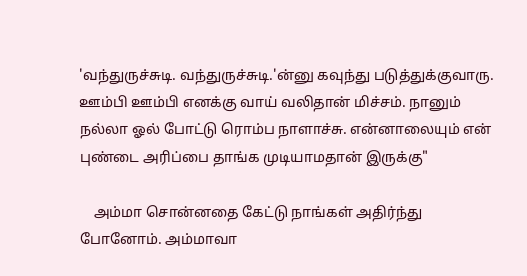'வந்துருச்சுடி. வந்துருச்சுடி.'ன்னு கவுந்து படுத்துக்குவாரு. ஊம்பி ஊம்பி எனக்கு வாய் வலிதான் மிச்சம். நானும் நல்லா ஓல் போட்டு ரொம்ப நாளாச்சு. என்னாலையும் என் புண்டை அரிப்பை தாங்க முடியாமதான் இருக்கு"

    அம்மா சொன்னதை கேட்டு நாங்கள் அதிர்ந்து போனோம். அம்மாவா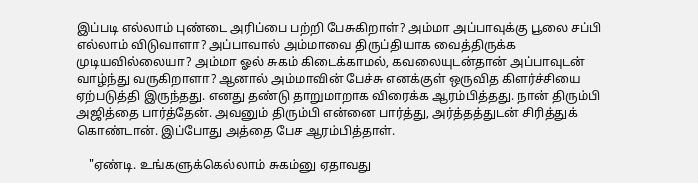இப்படி எல்லாம் புண்டை அரிப்பை பற்றி பேசுகிறாள்? அம்மா அப்பாவுக்கு பூலை சப்பி எல்லாம் விடுவாளா? அப்பாவால் அம்மாவை திருப்தியாக வைத்திருக்க முடியவில்லையா? அம்மா ஓல் சுகம் கிடைக்காமல், கவலையுடன்தான் அப்பாவுடன் வாழ்ந்து வருகிறாளா? ஆனால் அம்மாவின் பேச்சு எனக்குள் ஒருவித கிளர்ச்சியை ஏற்படுத்தி இருந்தது. எனது தண்டு தாறுமாறாக விரைக்க ஆரம்பித்தது. நான் திரும்பி அஜித்தை பார்த்தேன். அவனும் திரும்பி என்னை பார்த்து, அர்த்தத்துடன் சிரித்துக் கொண்டான். இப்போது அத்தை பேச ஆரம்பித்தாள்.

    "ஏண்டி. உங்களுக்கெல்லாம் சுகம்னு ஏதாவது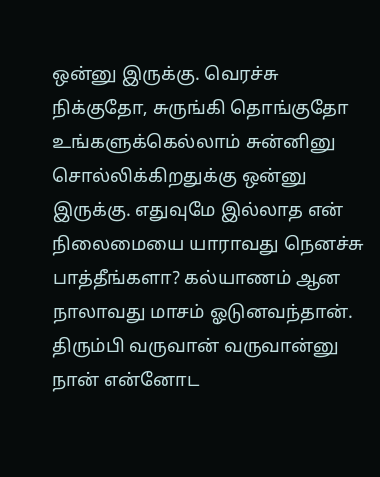ஒன்னு இருக்கு. வெரச்சு நிக்குதோ, சுருங்கி தொங்குதோ உங்களுக்கெல்லாம் சுன்னினு சொல்லிக்கிறதுக்கு ஒன்னு இருக்கு. எதுவுமே இல்லாத என் நிலைமையை யாராவது நெனச்சு பாத்தீங்களா? கல்யாணம் ஆன நாலாவது மாசம் ஓடுனவந்தான். திரும்பி வருவான் வருவான்னு நான் என்னோட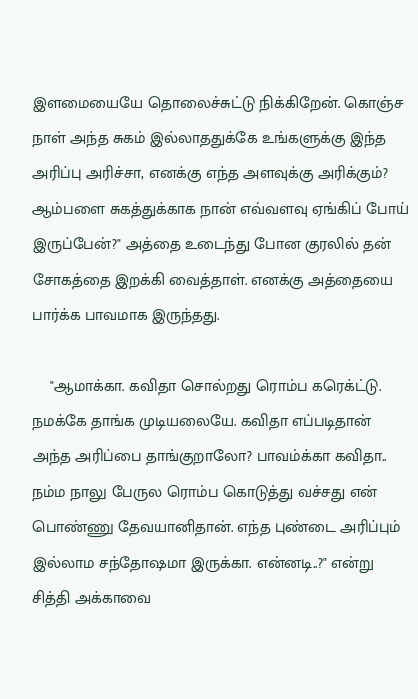இளமையையே தொலைச்சுட்டு நிக்கிறேன். கொஞ்ச நாள் அந்த சுகம் இல்லாததுக்கே உங்களுக்கு இந்த அரிப்பு அரிச்சா, எனக்கு எந்த அளவுக்கு அரிக்கும்? ஆம்பளை சுகத்துக்காக நான் எவ்வளவு ஏங்கிப் போய் இருப்பேன்?" அத்தை உடைந்து போன குரலில் தன் சோகத்தை இறக்கி வைத்தாள். எனக்கு அத்தையை பார்க்க பாவமாக இருந்தது.

    "ஆமாக்கா. கவிதா சொல்றது ரொம்ப கரெக்ட்டு. நமக்கே தாங்க முடியலையே. கவிதா எப்படிதான் அந்த அரிப்பை தாங்குறாலோ? பாவம்க்கா கவிதா.. நம்ம நாலு பேருல ரொம்ப கொடுத்து வச்சது என் பொண்ணு தேவயானிதான். எந்த புண்டை அரிப்பும் இல்லாம சந்தோஷமா இருக்கா. என்னடி..?" என்று சித்தி அக்காவை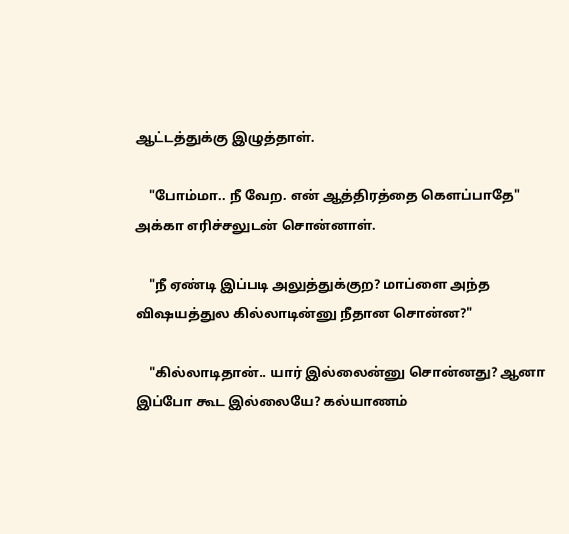ஆட்டத்துக்கு இழுத்தாள்.

    "போம்மா.. நீ வேற. என் ஆத்திரத்தை கெளப்பாதே" அக்கா எரிச்சலுடன் சொன்னாள்.

    "நீ ஏண்டி இப்படி அலுத்துக்குற? மாப்ளை அந்த விஷயத்துல கில்லாடின்னு நீதான சொன்ன?"

    "கில்லாடிதான்.. யார் இல்லைன்னு சொன்னது? ஆனா இப்போ கூட இல்லையே? கல்யாணம்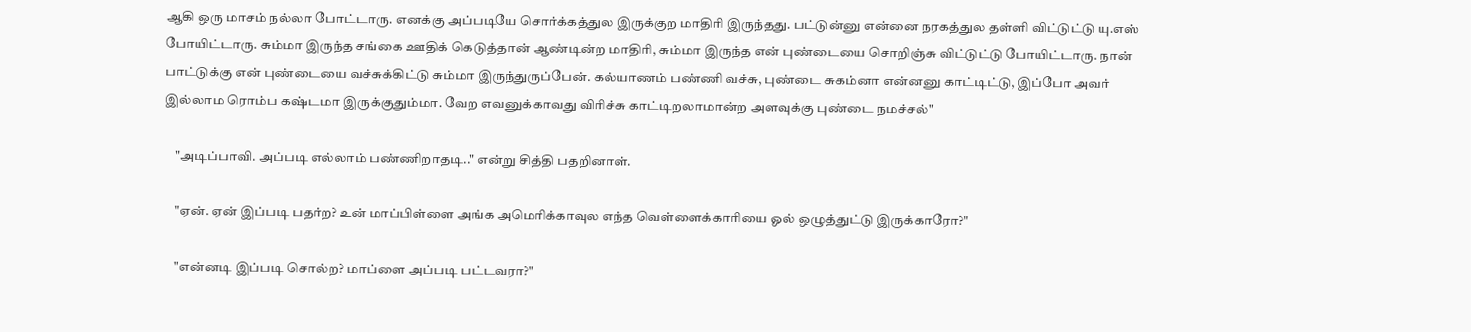ஆகி ஒரு மாசம் நல்லா போட்டாரு. எனக்கு அப்படியே சொர்க்கத்துல இருக்குற மாதிரி இருந்தது. பட்டுன்னு என்னை நரகத்துல தள்ளி விட்டுட்டு யு.எஸ் போயிட்டாரு. சும்மா இருந்த சங்கை ஊதிக் கெடுத்தான் ஆண்டின்ற மாதிரி, சும்மா இருந்த என் புண்டையை சொறிஞ்சு விட்டுட்டு போயிட்டாரு. நான் பாட்டுக்கு என் புண்டையை வச்சுக்கிட்டு சும்மா இருந்துருப்பேன். கல்யாணம் பண்ணி வச்சு, புண்டை சுகம்னா என்னனு காட்டிட்டு, இப்போ அவர் இல்லாம ரொம்ப கஷ்டமா இருக்குதும்மா. வேற எவனுக்காவது விரிச்சு காட்டிறலாமான்ற அளவுக்கு புண்டை நமச்சல்"

    "அடிப்பாவி. அப்படி எல்லாம் பண்ணிறாதடி.." என்று சித்தி பதறினாள்.

    "ஏன். ஏன் இப்படி பதர்ற? உன் மாப்பிள்ளை அங்க அமெரிக்காவுல எந்த வெள்ளைக்காரியை ஓல் ஒழுத்துட்டு இருக்காரோ?"

    "என்னடி இப்படி சொல்ற? மாப்ளை அப்படி பட்டவரா?"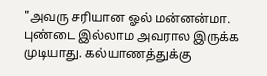"அவரு சரியான ஓல் மன்னன்மா. புண்டை இல்லாம அவரால இருக்க முடியாது. கல்யாணத்துக்கு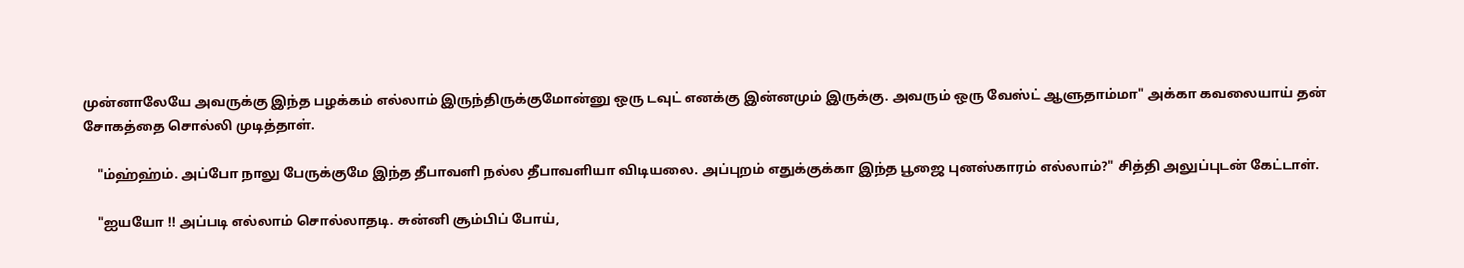முன்னாலேயே அவருக்கு இந்த பழக்கம் எல்லாம் இருந்திருக்குமோன்னு ஒரு டவுட் எனக்கு இன்னமும் இருக்கு. அவரும் ஒரு வேஸ்ட் ஆளுதாம்மா" அக்கா கவலையாய் தன் சோகத்தை சொல்லி முடித்தாள்.

    "ம்ஹ்ஹ்ம். அப்போ நாலு பேருக்குமே இந்த தீபாவளி நல்ல தீபாவளியா விடியலை. அப்புறம் எதுக்குக்கா இந்த பூஜை புனஸ்காரம் எல்லாம்?" சித்தி அலுப்புடன் கேட்டாள்.

    "ஐயயோ !! அப்படி எல்லாம் சொல்லாதடி. சுன்னி சூம்பிப் போய்,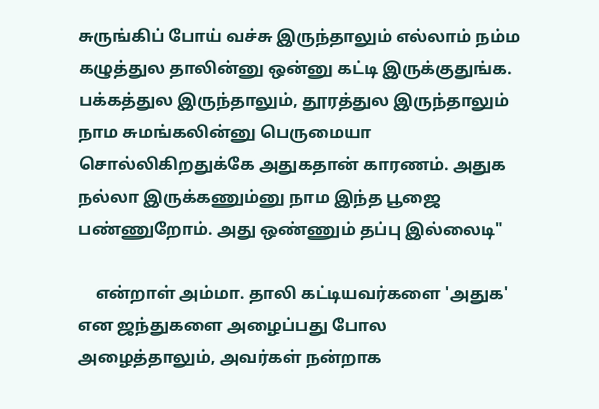சுருங்கிப் போய் வச்சு இருந்தாலும் எல்லாம் நம்ம கழுத்துல தாலின்னு ஒன்னு கட்டி இருக்குதுங்க. பக்கத்துல இருந்தாலும், தூரத்துல இருந்தாலும் நாம சுமங்கலின்னு பெருமையா சொல்லிகிறதுக்கே அதுகதான் காரணம். அதுக நல்லா இருக்கணும்னு நாம இந்த பூஜை பண்ணுறோம். அது ஒண்ணும் தப்பு இல்லைடி"

    என்றாள் அம்மா. தாலி கட்டியவர்களை 'அதுக' என ஜந்துகளை அழைப்பது போல அழைத்தாலும், அவர்கள் நன்றாக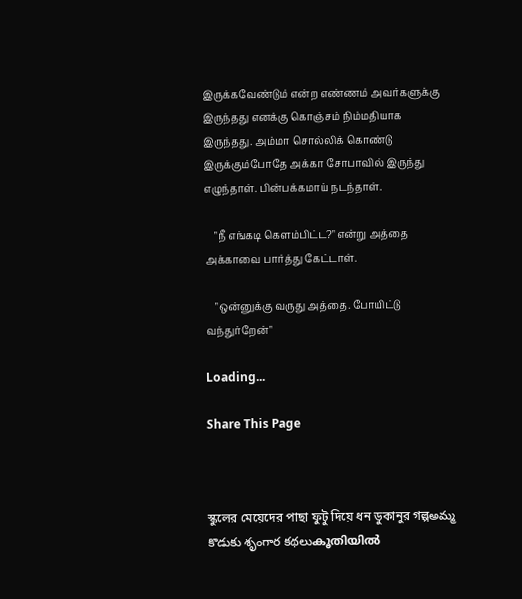இருக்கவேண்டும் என்ற எண்ணம் அவர்களுக்கு இருந்தது எனக்கு கொஞ்சம் நிம்மதியாக இருந்தது. அம்மா சொல்லிக் கொண்டு இருக்கும்போதே அக்கா சோபாவில் இருந்து எழுந்தாள். பின்பக்கமாய் நடந்தாள்.

    "நீ எங்கடி கெளம்பிட்ட?" என்று அத்தை அக்காவை பார்த்து கேட்டாள்.

    "ஒன்னுக்கு வருது அத்தை. போயிட்டு வந்துர்றேன்"

Loading...

Share This Page



স্কুলের মেয়েদের পাছা ফুটু দিয়ে ধন ডুকানুর গল্পఅమ్మ కొడుకు శృంగార కథలుകൂതിയിൽ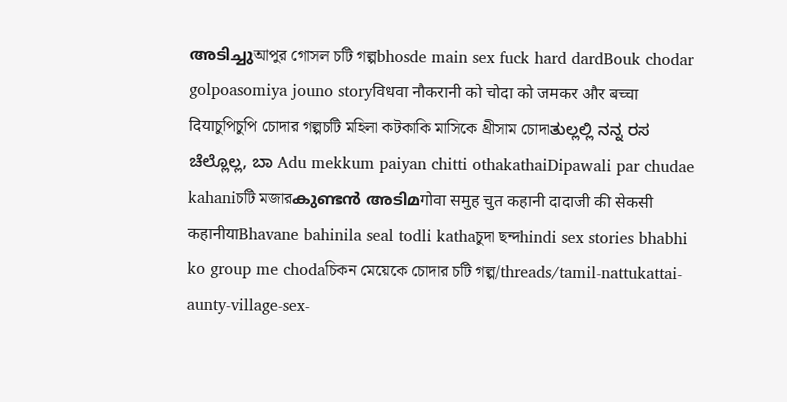അടിച്ചുআপুর গোসল চটি গল্পbhosde main sex fuck hard dardBouk chodar golpoasomiya jouno storyविधवा नौकरानी को चोदा को जमकर और बच्चा दियाচুপিচুপি চোদার গল্পচটি মহিলা কটকাকি মাসিকে থ্রীসাম চোদাತುಲ್ಲಲ್ಲಿ ನನ್ನ ರಸ ಚೆಲ್ಲೊಲ್ಲ, ಬಾ Adu mekkum paiyan chitti othakathaiDipawali par chudae kahaniচটি মজারകുണ്ടൻ അടിമगोवा समुह चुत कहानी दादाजी की सेकसी कहानीयाBhavane bahinila seal todli kathaচুদা ছন্দhindi sex stories bhabhi ko group me chodaচিকন মেয়েকে চোদার চটি গল্প/threads/tamil-nattukattai-aunty-village-sex-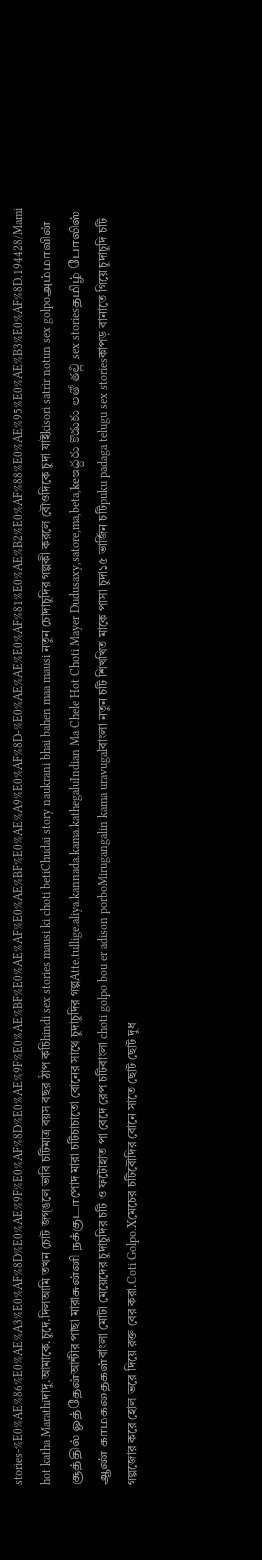stories-%E0%AE%86%E0%AE%A3%E0%AF%8D%E0%AE%9F%E0%AF%8D%E0%AE%9F%E0%AE%BF%E0%AE%AF%E0%AE%BF%E0%AE%A9%E0%AF%8D-%E0%AE%AE%E0%AF%81%E0%AE%B2%E0%AF%88%E0%AE%95%E0%AE%B3%E0%AF%8D.194428/Mami hot katha Marathiদাদু.আমাকে.চুদে.দিলআমি তখন চোট জগ্ঙলে ভাবি চটিমাত্র বয়স বছর ঠাপ কচিhindi sex stories mausi ki choti betiChudai story naukrani bhai bahen maa mausi নতুন চোদাচুদির গল্পকী করলে বৌওদিকে চুদা যাইkisori satrir notun sex golpoஅம்மாவின் சூத்தில் ஓத்தேன்আন্টীর পাছা মারাசுன்னி நக்குடாপোদ মারা চটিচাচাতো বোনের সাথে চুদাচুদির গল্পAtte.tullige.aliya.kannada.kama.kathegaluIndian Ma Chele Hot Choti Mayer Dudusaxy,satore,ma,beta,keఇద్దరు కొడుకు లతో తల్లి sex storiesதமிழ் போலிஸ் ஆண் காமகதைகள்বাংলা মোটা মেয়েদের চুদাচুদির চটি ও ফটোহাত পা বেদে রেপ চটিবাংলা choti golpo bou er adison porboMirugangalin kama uravugalবাংলা নতুন চটি শিখখিত মাকে পাসা চুদা১৫ ভার্জিন চটিpuku padaga telugu sex storiesকাপড় বানাতে গিয়ে চুদাচুদি চটি গল্পজোর করে হোল ভরে দিয়ে রক্ত বের করা.Coti Golpo.Xমেচের চটিবৌদির বোনে সাতে ছোট ছোট দুধ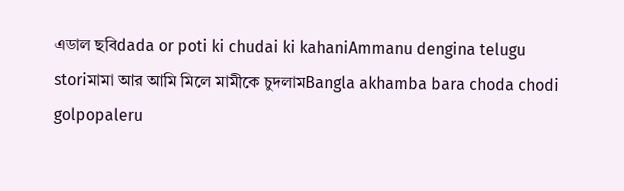এডাল ছবিdada or poti ki chudai ki kahaniAmmanu dengina telugu storiমামা আর আমি মিলে মামীকে চুদলামBangla akhamba bara choda chodi golpopaleru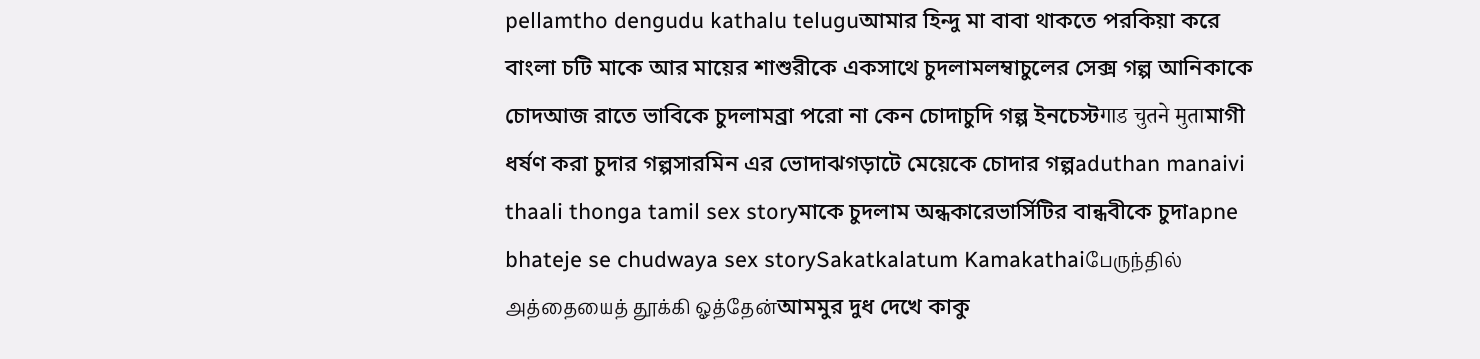pellamtho dengudu kathalu teluguআমার হিন্দু মা বাবা থাকতে পরকিয়া করে বাংলা চটি মাকে আর মায়ের শাশুরীকে একসাথে চুদলামলম্বাচুলের সেক্স গল্প আনিকাকে চোদআজ রাতে ভাবিকে চুদলামব্রা পরো না কেন চোদাচুদি গল্প ইনচেস্টगाड चुतने मुताমাগী ধর্ষণ করা চুদার গল্পসারমিন এর ভোদাঝগড়াটে মেয়েকে চোদার গল্পaduthan manaivi thaali thonga tamil sex storyমাকে চুদলাম অন্ধকারেভার্সিটির বান্ধবীকে চুদাapne bhateje se chudwaya sex storySakatkalatum Kamakathaiபேருந்தில் அத்தையைத் தூக்கி ஓத்தேன்আমমুর দুধ দেখে কাকু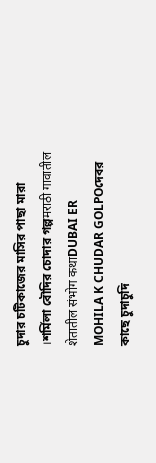চুদার চটিকাজের মাসির পাছা মারা ।শর্মিলা বৌদির চোদার গল্পमराठी गावातील शेतातील संभोग कथाDUBAI ER MOHILA K CHUDAR GOLPOদেবর কাছে চুদাচুদি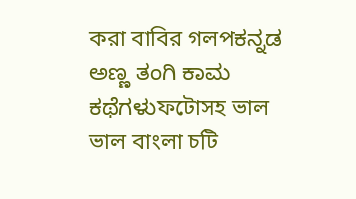করা বাবির গলপಕನ್ನಡ ಅಣ್ಣ ತಂಗಿ ಕಾಮ ಕಥೆಗಳುফটোসহ ভাল ভাল বাংলা চটি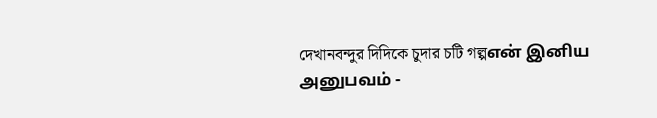দেখানবন্দুর দিদিকে চুদার চটি গল্পஎன் இனிய அனுபவம் -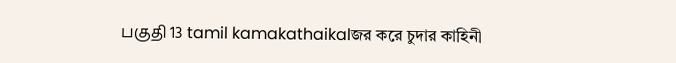பகுதி 13 tamil kamakathaikalজর করে চুদার কাহিনী